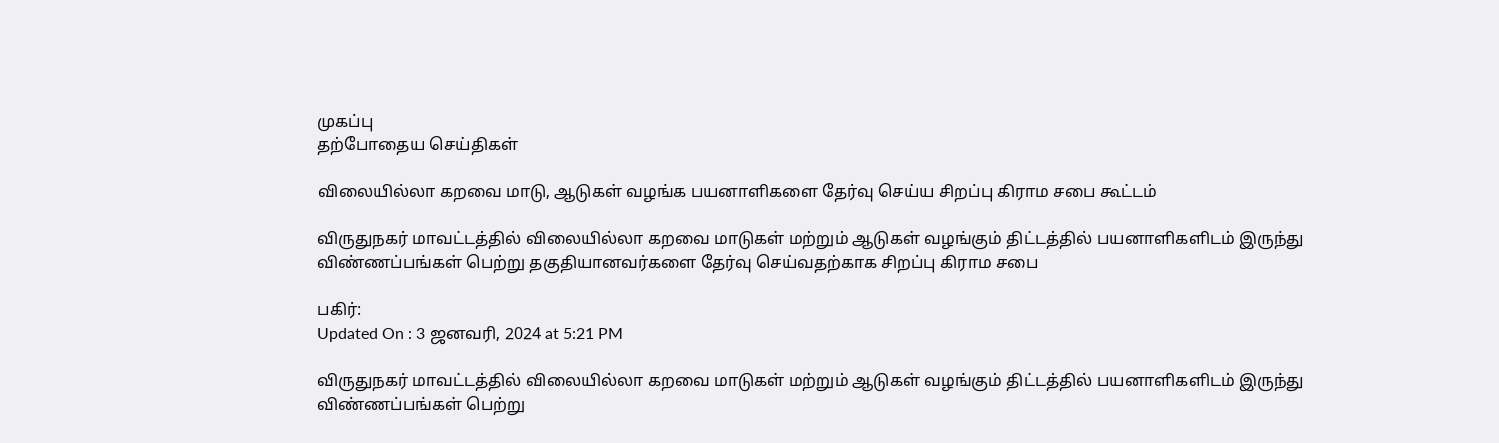முகப்பு
தற்போதைய செய்திகள்

விலையில்லா கறவை மாடு, ஆடுகள் வழங்க பயனாளிகளை தேர்வு செய்ய சிறப்பு கிராம சபை கூட்டம்

விருதுநகர் மாவட்டத்தில் விலையில்லா கறவை மாடுகள் மற்றும் ஆடுகள் வழங்கும் திட்டத்தில் பயனாளிகளிடம் இருந்து விண்ணப்பங்கள் பெற்று தகுதியானவர்களை தேர்வு செய்வதற்காக சிறப்பு கிராம சபை

பகிர்:
Updated On : 3 ஜனவரி, 2024 at 5:21 PM

விருதுநகர் மாவட்டத்தில் விலையில்லா கறவை மாடுகள் மற்றும் ஆடுகள் வழங்கும் திட்டத்தில் பயனாளிகளிடம் இருந்து விண்ணப்பங்கள் பெற்று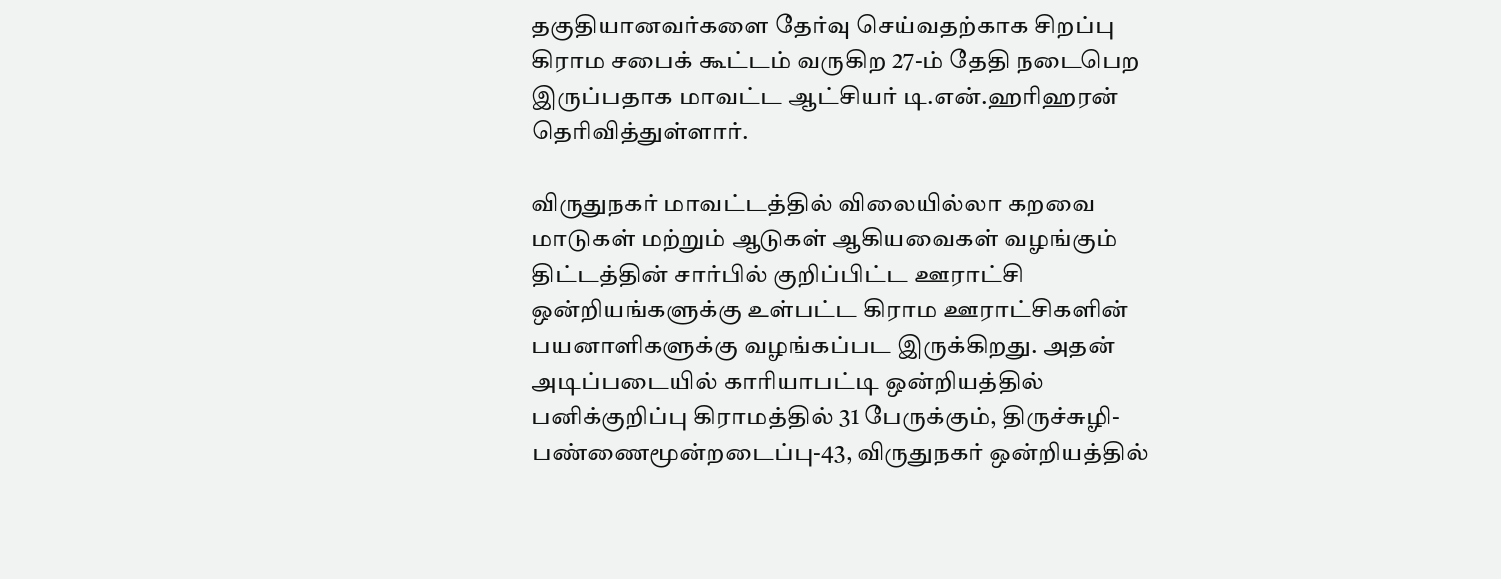தகுதியானவர்களை தேர்வு செய்வதற்காக சிறப்பு கிராம சபைக் கூட்டம் வருகிற 27-ம் தேதி நடைபெற இருப்பதாக மாவட்ட ஆட்சியர் டி.என்.ஹரிஹரன் தெரிவித்துள்ளார்.

விருதுநகர் மாவட்டத்தில் விலையில்லா கறவை மாடுகள் மற்றும் ஆடுகள் ஆகியவைகள் வழங்கும் திட்டத்தின் சார்பில் குறிப்பிட்ட ஊராட்சி ஒன்றியங்களுக்கு உள்பட்ட கிராம ஊராட்சிகளின் பயனாளிகளுக்கு வழங்கப்பட இருக்கிறது. அதன் அடிப்படையில் காரியாபட்டி ஒன்றியத்தில் பனிக்குறிப்பு கிராமத்தில் 31 பேருக்கும், திருச்சுழி-பண்ணைமூன்றடைப்பு-43, விருதுநகர் ஒன்றியத்தில்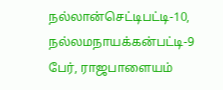நல்லான்செட்டிபட்டி-10,  நல்லமநாயக்கன்பட்டி-9 பேர், ராஜபாளையம்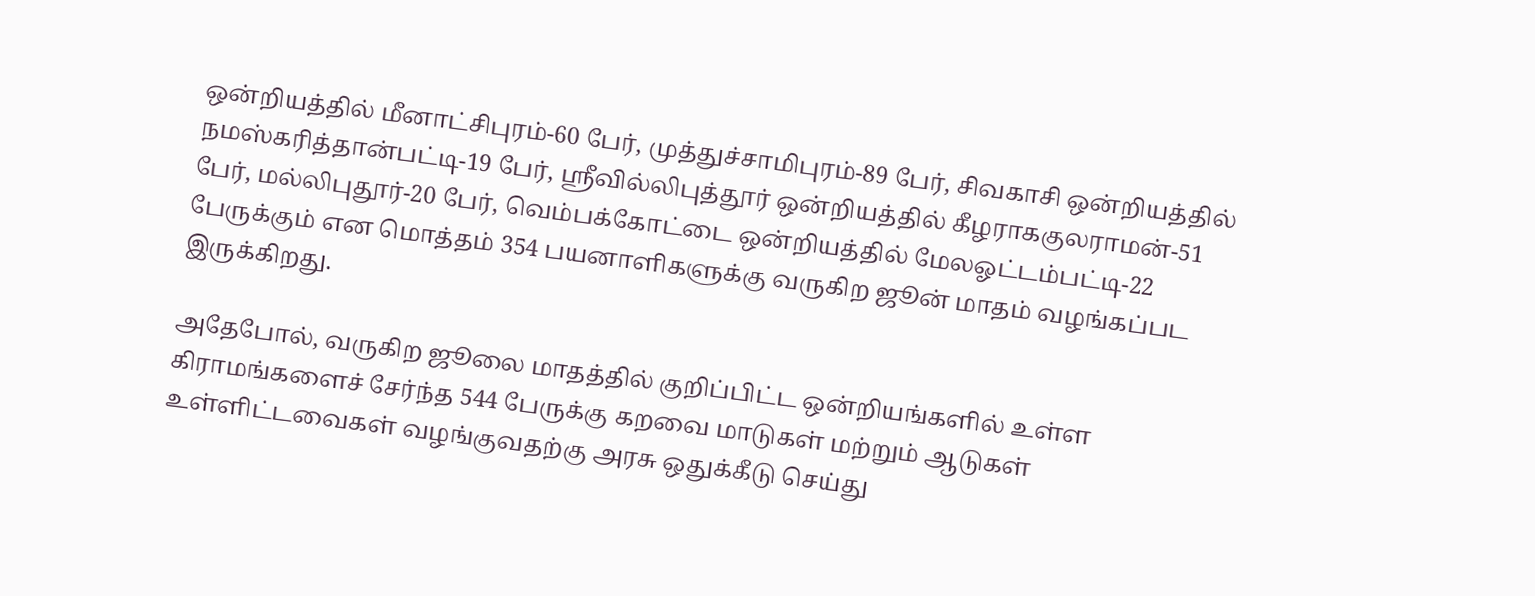ஒன்றியத்தில் மீனாட்சிபுரம்-60 பேர், முத்துச்சாமிபுரம்-89 பேர், சிவகாசி ஒன்றியத்தில் நமஸ்கரித்தான்பட்டி-19 பேர், ஸ்ரீவில்லிபுத்தூர் ஒன்றியத்தில் கீழராககுலராமன்-51 பேர், மல்லிபுதூர்-20 பேர், வெம்பக்கோட்டை ஒன்றியத்தில் மேலஓட்டம்பட்டி-22 பேருக்கும் என மொத்தம் 354 பயனாளிகளுக்கு வருகிற ஜூன் மாதம் வழங்கப்பட இருக்கிறது.

அதேபோல், வருகிற ஜூலை மாதத்தில் குறிப்பிட்ட ஒன்றியங்களில் உள்ள கிராமங்களைச் சேர்ந்த 544 பேருக்கு கறவை மாடுகள் மற்றும் ஆடுகள் உள்ளிட்டவைகள் வழங்குவதற்கு அரசு ஒதுக்கீடு செய்து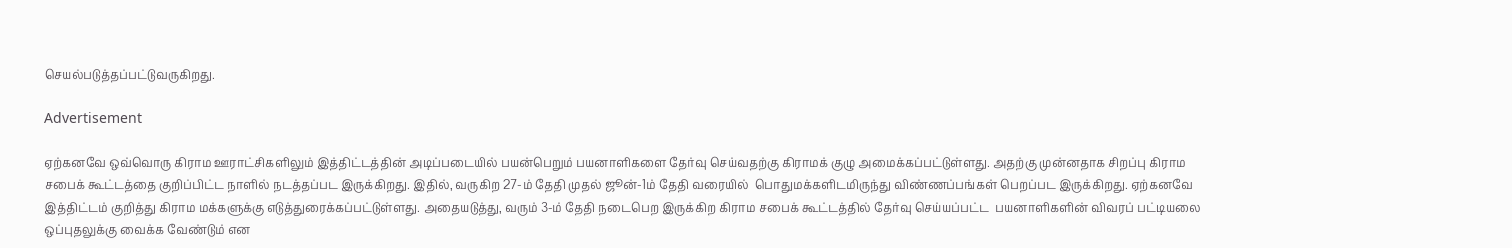செயல்படுத்தப்பட்டுவருகிறது.

Advertisement

ஏற்கனவே ஒவ்வொரு கிராம ஊராட்சிகளிலும் இத்திட்டத்தின் அடிப்படையில் பயன்பெறும் பயனாளிகளை தேர்வு செய்வதற்கு கிராமக் குழு அமைக்கப்பட்டுள்ளது. அதற்கு முன்னதாக சிறப்பு கிராம சபைக் கூட்டத்தை குறிப்பிட்ட நாளில் நடத்தப்பட இருக்கிறது. இதில், வருகிற 27-ம் தேதி முதல் ஜூன்-1ம் தேதி வரையில்  பொதுமக்களிடமிருந்து விண்ணப்பங்கள் பெறப்பட இருக்கிறது. ஏற்கனவே இத்திட்டம் குறித்து கிராம மக்களுக்கு எடுத்துரைக்கப்பட்டுள்ளது. அதையடுத்து, வரும் 3-ம் தேதி நடைபெற இருக்கிற கிராம சபைக் கூட்டத்தில் தேர்வு செய்யப்பட்ட  பயனாளிகளின் விவரப் பட்டியலை ஒப்புதலுக்கு வைக்க வேண்டும் என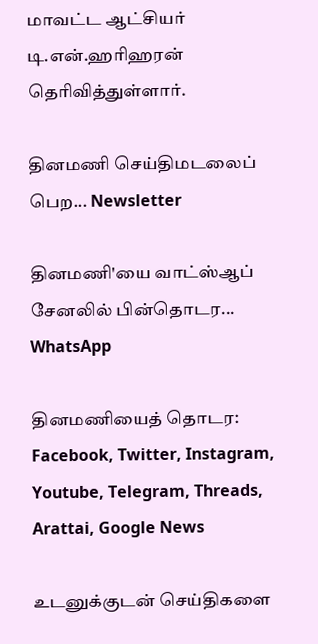மாவட்ட ஆட்சியர் டி.என்.ஹரிஹரன் தெரிவித்துள்ளார்.

தினமணி செய்திமடலைப் பெற... Newsletter

தினமணி'யை வாட்ஸ்ஆப் சேனலில் பின்தொடர... WhatsApp

தினமணியைத் தொடர: Facebook, Twitter, Instagram, Youtube, Telegram, Threads, Arattai, Google News

உடனுக்குடன் செய்திகளை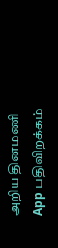அறிய தினமணி App பதிவிறக்கம்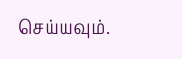செய்யவும்.